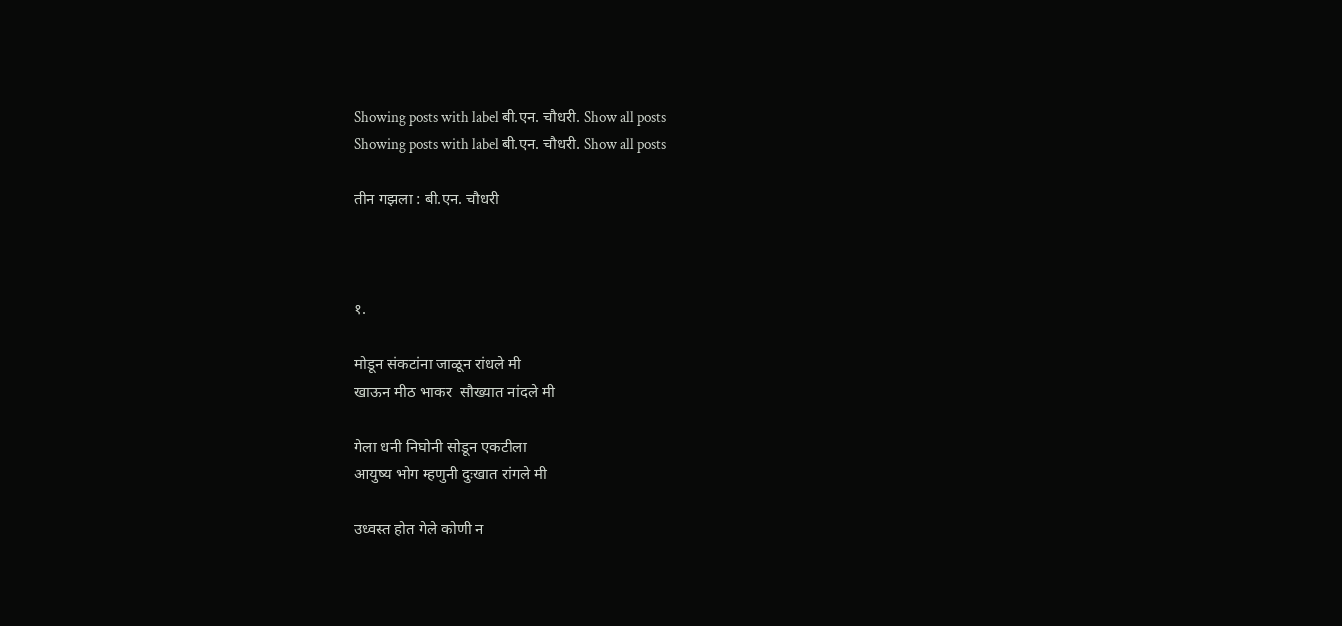Showing posts with label बी.एन. चौधरी. Show all posts
Showing posts with label बी.एन. चौधरी. Show all posts

तीन गझला : बी.एन. चौधरी



१.

मोडून संकटांना जाळून रांधले मी
खाऊन मीठ भाकर  सौख्यात नांदले मी

गेला धनी निघोनी सोडून एकटीला
आयुष्य भोग म्हणुनी दुःखात रांगले मी

उध्वस्त होत गेले कोणी न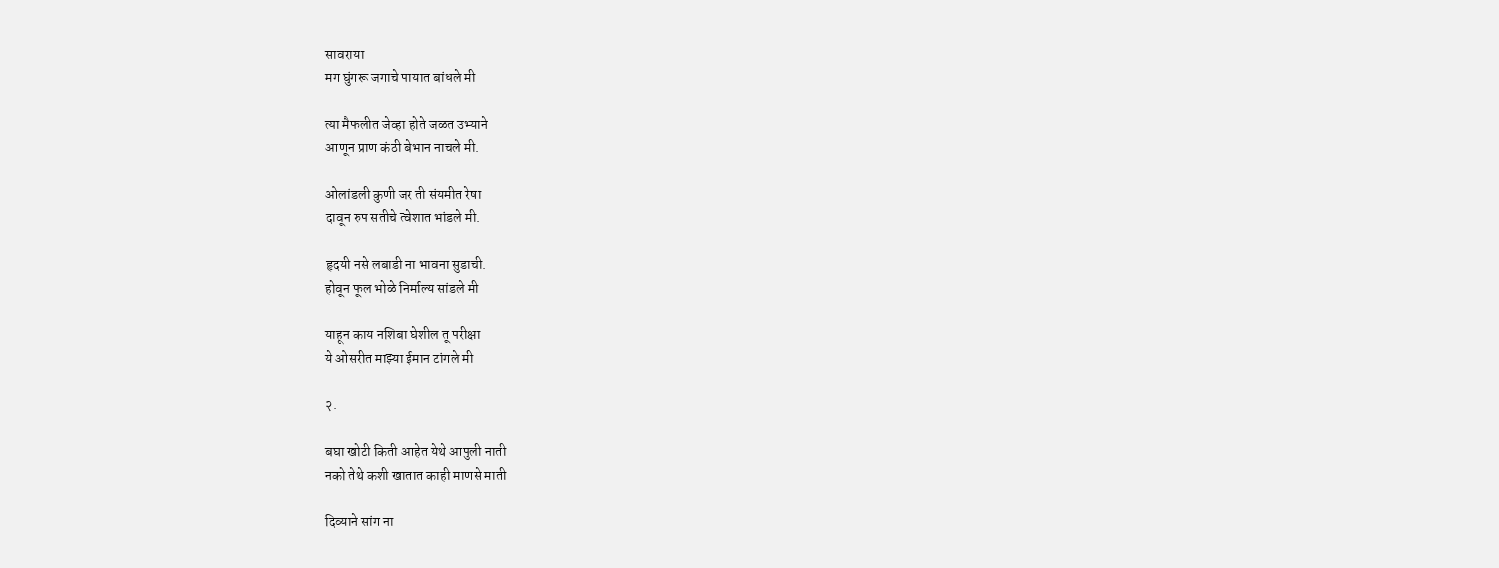सावराया
मग घुंगरू जगाचे पायात बांधले मी

त्या मैफलीत जेव्हा होते जळत उभ्याने
आणून प्राण कंठी बेभान नाचले मी.

ओलांडली कुणी जर ती संयमीत रेषा
दावून रुप सतीचे त्वेशात भांडले मी.

हृदयी नसे लबाडी ना भावना सुडाची.
होवून फूल भोळे निर्माल्य सांडले मी

याहून काय नशिबा घेशील तू परीक्षा
ये ओसरीत माझ्या ईमान टांगले मी

२.

बघा खोटी किती आहेत येथे आपुली नाती
नको तेथे कशी खातात काही माणसे माती

दिव्याने सांग ना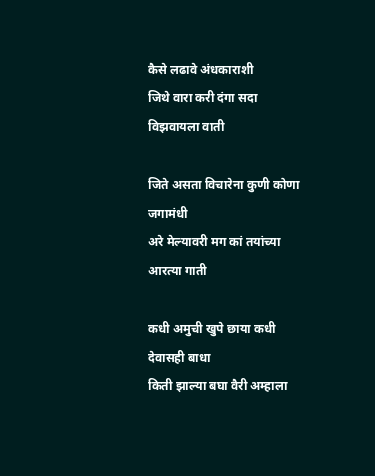कैसे लढावे अंधकाराशी
जिथे वारा करी दंगा सदा विझवायला वाती

जिते असता विचारेना कुणी कोणा जगामंधी
अरे मेल्यावरी मग कां तयांच्या आरत्या गाती

कधी अमुची खुपे छाया कधी देवासही बाधा
किती झाल्या बघा वैरी अम्हाला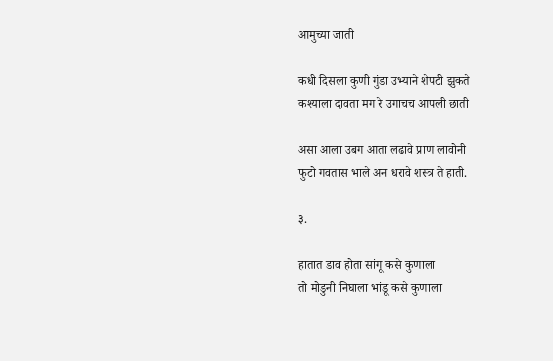आमुच्या जाती

कधी दिसला कुणी गुंडा उभ्याने शेपटी झुकते
कश्याला दावता मग रे उगाचच आपली छाती

असा आला उबग आता लढावे प्राण लावोनी
फुटो गवतास भाले अन धरावे शस्त्र ते हाती.

३.

हातात डाव होता सांगू कसे कुणाला
तो मोडुनी निघाला भांडू कसे कुणाला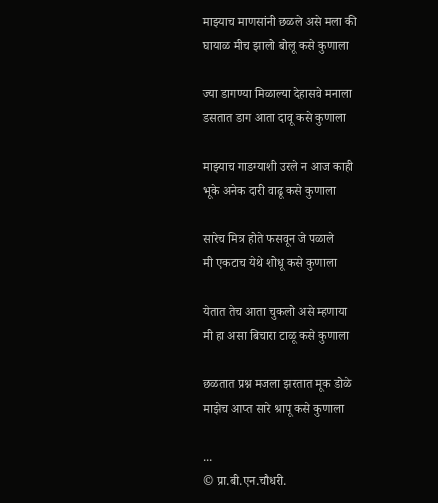माझ्याच माणसांनी छळले असे मला की
घायाळ मीच झालो बोलू कसे कुणाला

ज्या डागण्या मिळाल्या देहासवे मनाला
डसतात डाग आता दावू कसे कुणाला

माझ्याच गाडग्याशी उरले न आज काही
भूके अनेक दारी वाढू कसे कुणाला

सारेच मित्र होते फसवून जे पळाले
मी एकटाच येथे शोधू कसे कुणाला

येतात तेच आता चुकलो असे म्हणाया
मी हा असा बिचारा टाळू कसे कुणाला

छळतात प्रश्न मजला झरतात मूक डोळे
माझेच आप्त सारे श्रापू कसे कुणाला

...
© प्रा.बी.एन.चौधरी.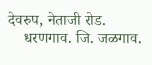देवरुप, नेताजी रोड.
    धरणगाव. जि. जळगाव.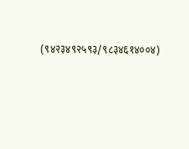(९४२३४९२५९३/९८३४६१४००४)